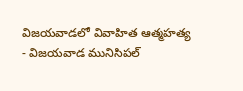విజయవాడలో వివాహిత ఆత్మహత్య
- విజయవాడ మునిసిపల్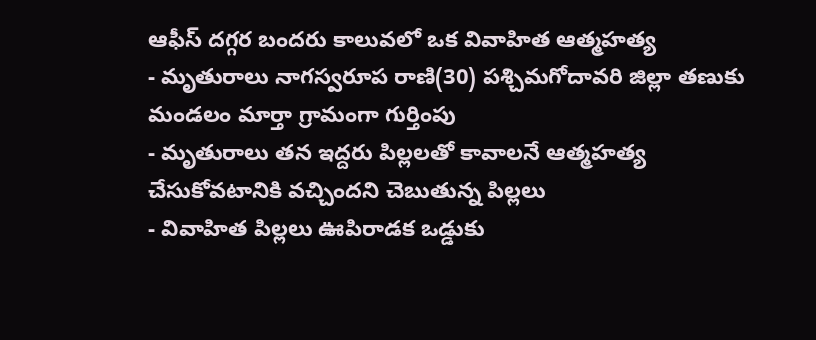ఆఫీస్ దగ్గర బందరు కాలువలో ఒక వివాహిత ఆత్మహత్య
- మృతురాలు నాగస్వరూప రాణి(30) పశ్చిమగోదావరి జిల్లా తణుకు మండలం మార్తా గ్రామంగా గుర్తింపు
- మృతురాలు తన ఇద్దరు పిల్లలతో కావాలనే ఆత్మహత్య చేసుకోవటానికి వచ్చిందని చెబుతున్న పిల్లలు
- వివాహిత పిల్లలు ఊపిరాడక ఒడ్డుకు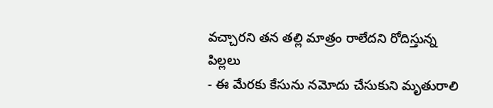వచ్చారని తన తల్లి మాత్రం రాలేదని రోదిస్తున్న పిల్లలు
- ఈ మేరకు కేసును నమోదు చేసుకుని మృతురాలి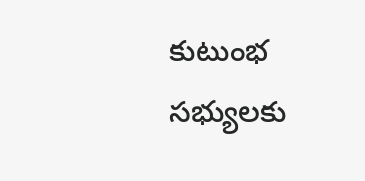కుటుంభ సభ్యులకు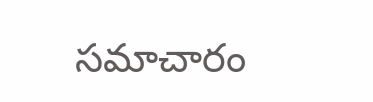సమాచారం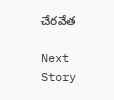చేరవేత

Next Story